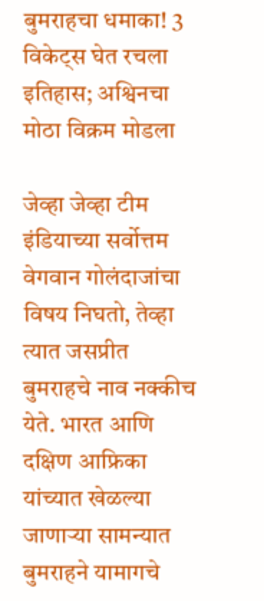बुमराहचा धमाका! 3 विकेट्स घेत रचला इतिहास; अश्विनचा मोठा विक्रम मोडला

जेव्हा जेव्हा टीम इंडियाच्या सर्वोत्तम वेगवान गोलंदाजांचा विषय निघतो, तेव्हा त्यात जसप्रीत बुमराहचे नाव नक्कीच येते. भारत आणि दक्षिण आफ्रिका यांच्यात खेळल्या जाणाऱ्या सामन्यात बुमराहने यामागचे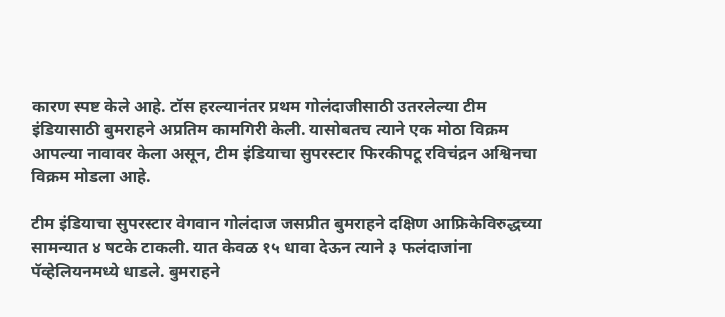कारण स्पष्ट केले आहे. टॉस हरल्यानंतर प्रथम गोलंदाजीसाठी उतरलेल्या टीम इंडियासाठी बुमराहने अप्रतिम कामगिरी केली. यासोबतच त्याने एक मोठा विक्रम आपल्या नावावर केला असून, टीम इंडियाचा सुपरस्टार फिरकीपटू रविचंद्रन अश्विनचा विक्रम मोडला आहे.

टीम इंडियाचा सुपरस्टार वेगवान गोलंदाज जसप्रीत बुमराहने दक्षिण आफ्रिकेविरुद्धच्या सामन्यात ४ षटके टाकली. यात केवळ १५ धावा देऊन त्याने ३ फलंदाजांना पॅव्हेलियनमध्ये धाडले. बुमराहने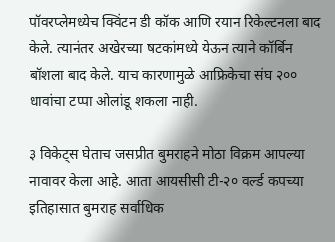पॉवरप्लेमध्येच क्विंटन डी कॉक आणि रयान रिकेल्टनला बाद केले. त्यानंतर अखेरच्या षटकांमध्ये येऊन त्याने कॉर्बिन बॉशला बाद केले. याच कारणामुळे आफ्रिकेचा संघ २०० धावांचा टप्पा ओलांडू शकला नाही.

३ विकेट्स घेताच जसप्रीत बुमराहने मोठा विक्रम आपल्या नावावर केला आहे. आता आयसीसी टी-२० वर्ल्ड कपच्या इतिहासात बुमराह सर्वाधिक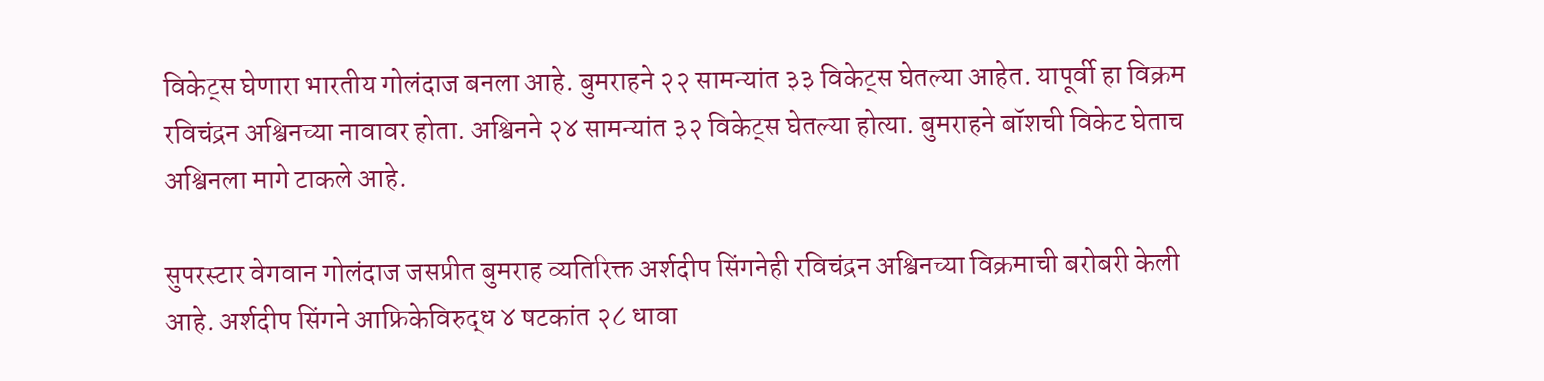विकेट्स घेणारा भारतीय गोलंदाज बनला आहे. बुमराहने २२ सामन्यांत ३३ विकेट्स घेतल्या आहेत. यापूर्वी हा विक्रम रविचंद्रन अश्विनच्या नावावर होता. अश्विनने २४ सामन्यांत ३२ विकेट्स घेतल्या होत्या. बुमराहने बॉशची विकेट घेताच अश्विनला मागे टाकले आहे.

सुपरस्टार वेगवान गोलंदाज जसप्रीत बुमराह व्यतिरिक्त अर्शदीप सिंगनेही रविचंद्रन अश्विनच्या विक्रमाची बरोबरी केली आहे. अर्शदीप सिंगने आफ्रिकेविरुद्ध ४ षटकांत २८ धावा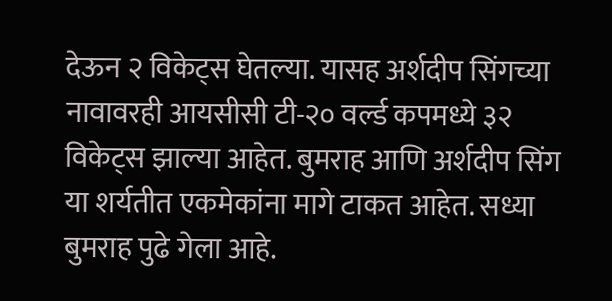देऊन २ विकेट्स घेतल्या. यासह अर्शदीप सिंगच्या नावावरही आयसीसी टी-२० वर्ल्ड कपमध्ये ३२ विकेट्स झाल्या आहेत. बुमराह आणि अर्शदीप सिंग या शर्यतीत एकमेकांना मागे टाकत आहेत. सध्या बुमराह पुढे गेला आहे.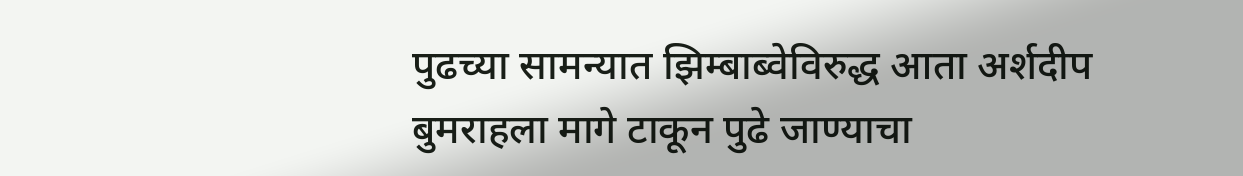पुढच्या सामन्यात झिम्बाब्वेविरुद्ध आता अर्शदीप बुमराहला मागे टाकून पुढे जाण्याचा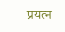प्रयत्न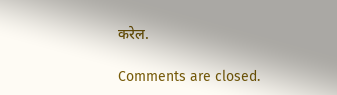करेल.

Comments are closed.